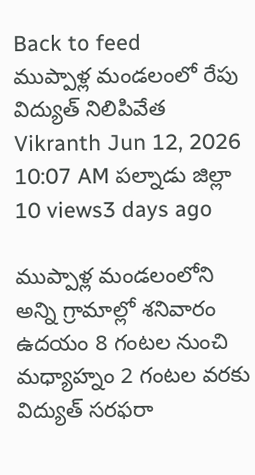Back to feed
ముప్పాళ్ల మండలంలో రేపు విద్యుత్ నిలిపివేత
Vikranth Jun 12, 2026 10:07 AM పల్నాడు జిల్లా 10 views3 days ago

ముప్పాళ్ల మండలంలోని అన్ని గ్రామాల్లో శనివారం ఉదయం 8 గంటల నుంచి మధ్యాహ్నం 2 గంటల వరకు విద్యుత్ సరఫరా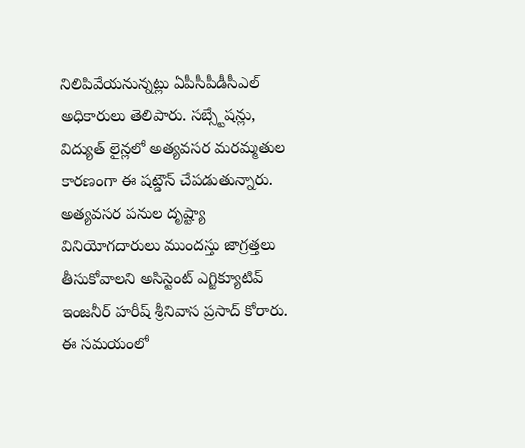నిలిపివేయనున్నట్లు ఏపీసీపీడీసీఎల్ అధికారులు తెలిపారు. సబ్స్టేషన్లు, విద్యుత్ లైన్లలో అత్యవసర మరమ్మతుల కారణంగా ఈ షట్డౌన్ చేపడుతున్నారు.
అత్యవసర పనుల దృష్ట్యా వినియోగదారులు ముందస్తు జాగ్రత్తలు తీసుకోవాలని అసిస్టెంట్ ఎగ్జిక్యూటివ్ ఇంజనీర్ హరీష్ శ్రీనివాస ప్రసాద్ కోరారు. ఈ సమయంలో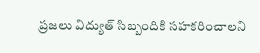ప్రజలు విద్యుత్ సిబ్బందికి సహకరించాలని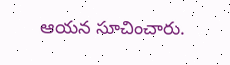ఆయన సూచించారు.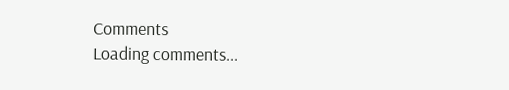Comments
Loading comments...